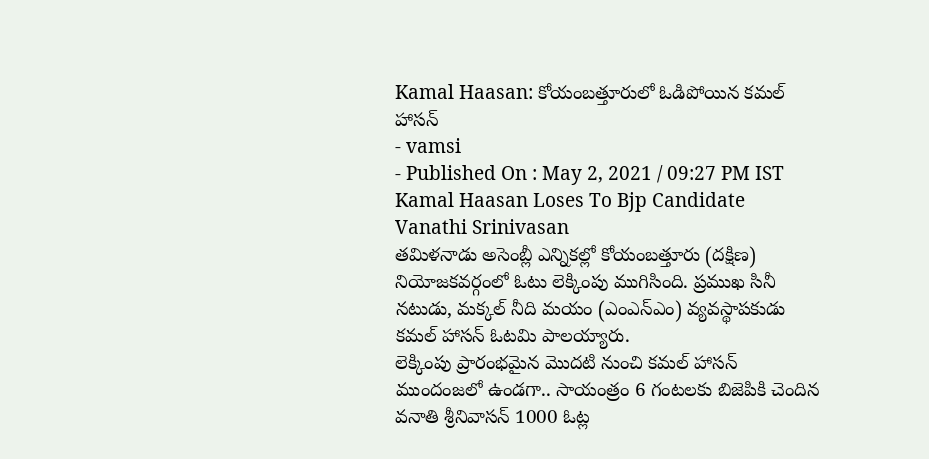Kamal Haasan: కోయంబత్తూరులో ఓడిపోయిన కమల్ హాసన్
- vamsi
- Published On : May 2, 2021 / 09:27 PM IST
Kamal Haasan Loses To Bjp Candidate Vanathi Srinivasan
తమిళనాడు అసెంబ్లీ ఎన్నికల్లో కోయంబత్తూరు (దక్షిణ) నియోజకవర్గంలో ఓటు లెక్కింపు ముగిసింది. ప్రముఖ సినీ నటుడు, మక్కల్ నీది మయం (ఎంఎన్ఎం) వ్యవస్థాపకుడు కమల్ హాసన్ ఓటమి పాలయ్యారు.
లెక్కింపు ప్రారంభమైన మొదటి నుంచి కమల్ హాసన్ ముందంజలో ఉండగా.. సాయంత్రం 6 గంటలకు బిజెపికి చెందిన వనాతి శ్రీనివాసన్ 1000 ఓట్ల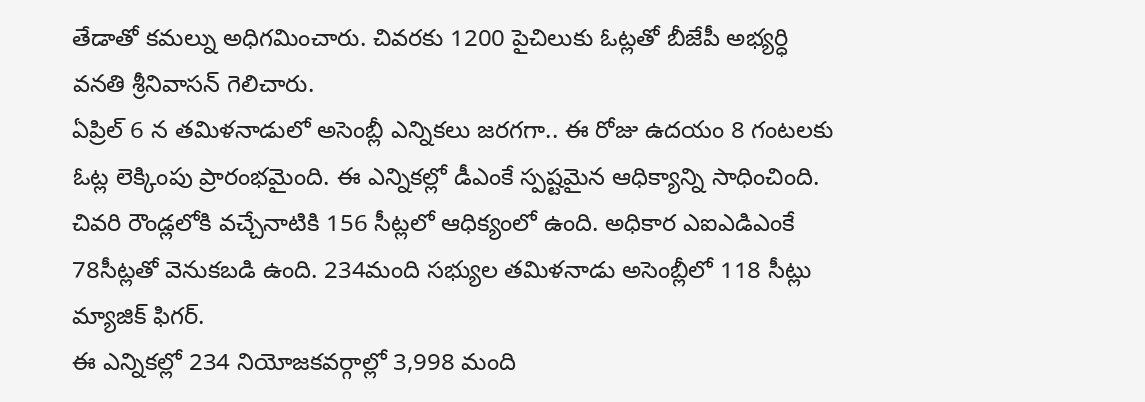తేడాతో కమల్ను అధిగమించారు. చివరకు 1200 పైచిలుకు ఓట్లతో బీజేపీ అభ్యర్ధి వనతి శ్రీనివాసన్ గెలిచారు.
ఏప్రిల్ 6 న తమిళనాడులో అసెంబ్లీ ఎన్నికలు జరగగా.. ఈ రోజు ఉదయం 8 గంటలకు ఓట్ల లెక్కింపు ప్రారంభమైంది. ఈ ఎన్నికల్లో డీఎంకే స్పష్టమైన ఆధిక్యాన్ని సాధించింది. చివరి రౌండ్లలోకి వచ్చేనాటికి 156 సీట్లలో ఆధిక్యంలో ఉంది. అధికార ఎఐఎడిఎంకే 78సీట్లతో వెనుకబడి ఉంది. 234మంది సభ్యుల తమిళనాడు అసెంబ్లీలో 118 సీట్లు మ్యాజిక్ ఫిగర్.
ఈ ఎన్నికల్లో 234 నియోజకవర్గాల్లో 3,998 మంది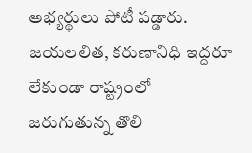అభ్యర్థులు పోటీ పడ్డారు. జయలలిత, కరుణానిధి ఇద్దరూ లేకుండా రాష్ట్రంలో జరుగుతున్న తొలి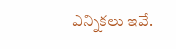ఎన్నికలు ఇవే.